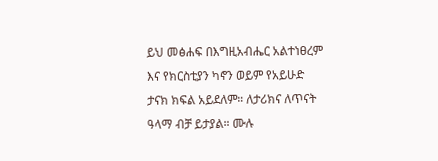ይህ መፅሐፍ በእግዚአብሔር አልተነፀረም እና የክርስቲያን ካኖን ወይም የአይሁድ ታናክ ክፍል አይደለም። ለታሪክና ለጥናት ዓላማ ብቻ ይታያል። ሙሉ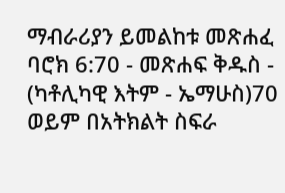ማብራሪያን ይመልከቱ መጽሐፈ ባሮክ 6:70 - መጽሐፍ ቅዱስ - (ካቶሊካዊ እትም - ኤማሁስ)70 ወይም በአትክልት ስፍራ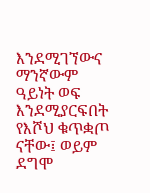እንደሚገኘውና ማንኛውም ዓይነት ወፍ እንደሚያርፍበት የእሾህ ቁጥቋጦ ናቸው፤ ወይም ደግሞ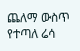ጨለማ ውስጥ የተጣለ ሬሳ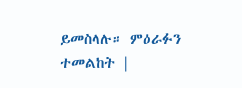ይመስላሉ። ምዕራፉን ተመልከት |